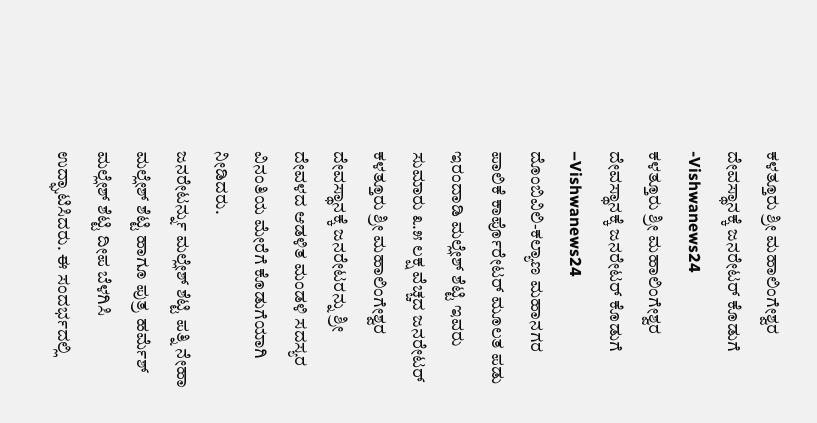ಕಳತ್ತೂರು ಶ್ರೀ ಮಹಾಲಿಂಗೇಶ್ವರ ದೇವಸ್ಥಾನಕ್ಕೆ ಜನರೇಟರ್ ಕೊಡುಗೆ -Vishwanews24
ಕಳತ್ತೂರು ಶ್ರೀ ಮಹಾಲಿಂಗೇಶ್ವರ ದೇವಸ್ಥಾನಕ್ಕೆ ಜನರೇಟರ್ ಕೊಡುಗೆ –Vishwanews24
ದೊಂಬಿವಿಲಿ-ಕಲ್ಯಾಣ ಮಹಾನಗರ ಪಾಲಿಕೆ ಕಾರ್ಪೊರೇಟರ್ ಮೂಲತ ಪಡು ಇರಂದಾಡಿ ಮಲ್ಲೇಶ್ ಶೆಟ್ಟಿ ಇವರು ಸುಮಾರು ೩.೫ ಲಕ್ಷ ವೆಚ್ಚದ ಜನರೇಟರ್ ಕಳತ್ತೂರು ಶ್ರೀ ಮಹಾಲಿಂಗೇಶ್ವರ ದೇವಸ್ಥಾನಕ್ಕೆ ಜನರೇಟರನ್ನು ಶ್ರೀ ದೇವಳದ ಆಡಳಿತ ಮಂಡಳಿ ಸದಸ್ಯರ ವಿನಂತಿಯ ಮೇರೆಗೆ ಕೊಡುಗೆಯಾಗಿ ನೀಡಿದರು.
ಜನರೇಟರ್ನ್ನು ಮಲ್ಲೇಶ್ ಶೆಟ್ಟಿ ಪತ್ನಿ ನೇಹಾ ಮಲ್ಲೇಶ್ ಶೆಟ್ಟಿ ಹಾಗೂ ಪುತ್ರ ಹರ್ಮೆಶ್ ಮಲ್ಲೇಶ್ ಶೆಟ್ಟಿ ದೀಪ ಬೆಳಗಿಸಿ ಉದ್ಘಾಟಿಸಿದರು. ಈ ಸಂದರ್ಭದಲ್ಲಿ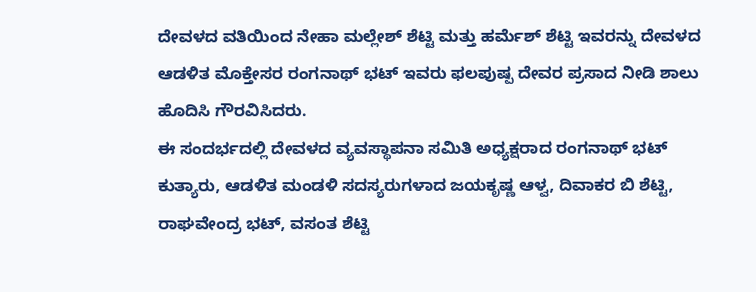ದೇವಳದ ವತಿಯಿಂದ ನೇಹಾ ಮಲ್ಲೇಶ್ ಶೆಟ್ಟಿ ಮತ್ತು ಹರ್ಮೆಶ್ ಶೆಟ್ಟಿ ಇವರನ್ನು ದೇವಳದ ಆಡಳಿತ ಮೊಕ್ತೇಸರ ರಂಗನಾಥ್ ಭಟ್ ಇವರು ಫಲಪುಷ್ಪ ದೇವರ ಪ್ರಸಾದ ನೀಡಿ ಶಾಲು ಹೊದಿಸಿ ಗೌರವಿಸಿದರು.
ಈ ಸಂದರ್ಭದಲ್ಲಿ ದೇವಳದ ವ್ಯವಸ್ಥಾಪನಾ ಸಮಿತಿ ಅಧ್ಯಕ್ಷರಾದ ರಂಗನಾಥ್ ಭಟ್ ಕುತ್ಯಾರು, ಆಡಳಿತ ಮಂಡಳಿ ಸದಸ್ಯರುಗಳಾದ ಜಯಕೃಷ್ಣ ಆಳ್ವ, ದಿವಾಕರ ಬಿ ಶೆಟ್ಟಿ, ರಾಘವೇಂದ್ರ ಭಟ್, ವಸಂತ ಶೆಟ್ಟಿ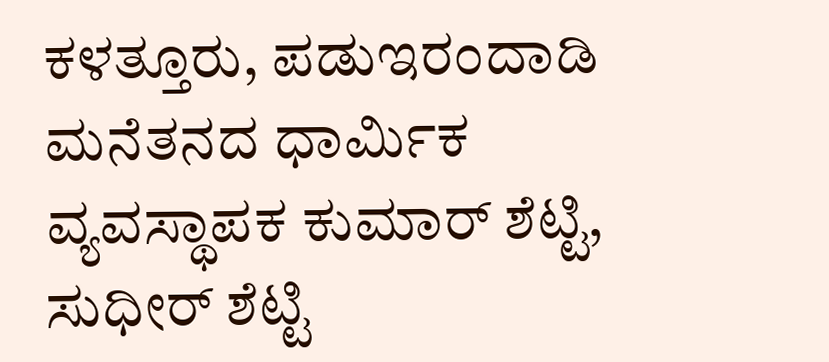ಕಳತ್ತೂರು, ಪಡುಇರಂದಾಡಿ ಮನೆತನದ ಧಾರ್ಮಿಕ ವ್ಯವಸ್ಥಾಪಕ ಕುಮಾರ್ ಶೆಟ್ಟಿ, ಸುಧೀರ್ ಶೆಟ್ಟಿ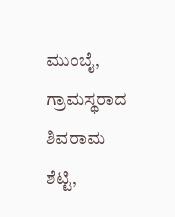ಮುಂಬೈ, ಗ್ರಾಮಸ್ಥರಾದ ಶಿವರಾಮ ಶೆಟ್ಟಿ,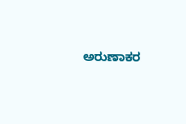ಅರುಣಾಕರ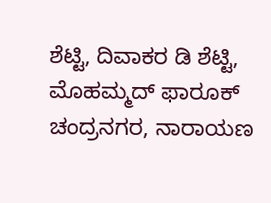ಶೆಟ್ಟಿ, ದಿವಾಕರ ಡಿ ಶೆಟ್ಟಿ, ಮೊಹಮ್ಮದ್ ಫಾರೂಕ್ ಚಂದ್ರನಗರ, ನಾರಾಯಣ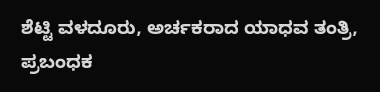ಶೆಟ್ಟಿ ವಳದೂರು, ಅರ್ಚಕರಾದ ಯಾಧವ ತಂತ್ರಿ, ಪ್ರಬಂಧಕ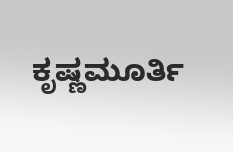ಕೃಷ್ಣಮೂರ್ತಿ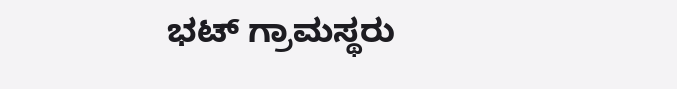ಭಟ್ ಗ್ರಾಮಸ್ಥರು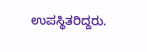ಉಪಸ್ಥಿತರಿದ್ದರು.